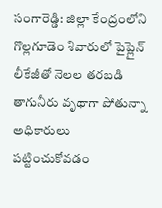సంగారెడ్డి: జిల్లా కేంద్రంలోని గొల్లగూడెం శివారులో పైప్లైన్ లీకేజీతో నెలల తరబడి తాగునీరు వృథాగా పోతున్నా అధికారులు పట్టించుకోవడం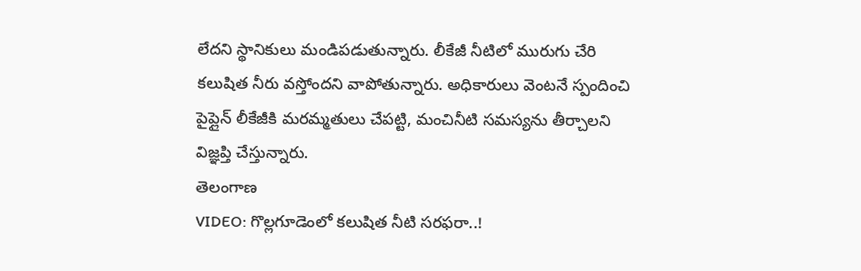లేదని స్థానికులు మండిపడుతున్నారు. లీకేజీ నీటిలో మురుగు చేరి కలుషిత నీరు వస్తోందని వాపోతున్నారు. అధికారులు వెంటనే స్పందించి పైప్లైన్ లీకేజీకి మరమ్మతులు చేపట్టి, మంచినీటి సమస్యను తీర్చాలని విజ్ఞప్తి చేస్తున్నారు.
తెలంగాణ
VIDEO: గొల్లగూడెంలో కలుషిత నీటి సరఫరా..!